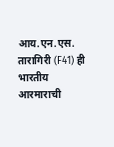आय.एन.एस. तारागिरी (F41) ही भारतीय आरमाराची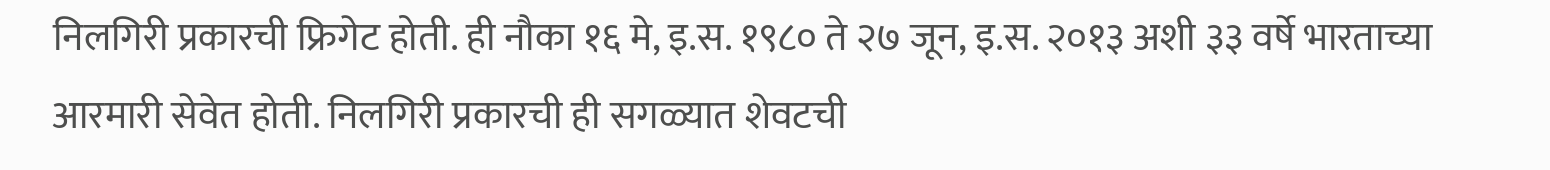निलगिरी प्रकारची फ्रिगेट होती. ही नौका १६ मे, इ.स. १९८० ते २७ जून, इ.स. २०१३ अशी ३३ वर्षे भारताच्या आरमारी सेवेत होती. निलगिरी प्रकारची ही सगळ्यात शेवटची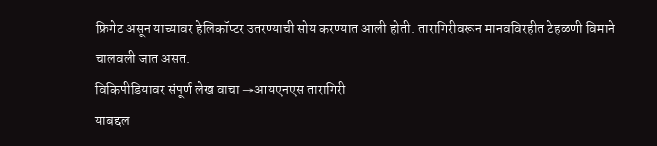फ्रिगेट असून याच्यावर हेलिकॉप्टर उतरण्याची सोय करण्यात आली होती. तारागिरीवरून मानवविरहीत टेहळणी विमाने चालवली जात असत.
विकिपीडियावर संपूर्ण लेख वाचा →आयएनएस तारागिरी
याबद्दल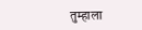तुम्हाला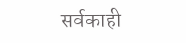सर्वकाही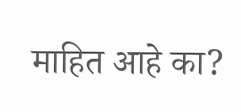माहित आहे का?